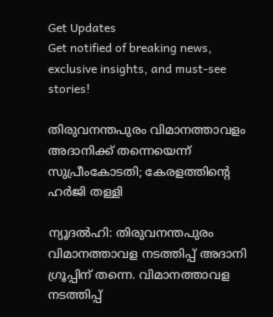Get Updates
Get notified of breaking news, exclusive insights, and must-see stories!

തിരുവനന്തപുരം വിമാനത്താവളം അദാനിക്ക് തന്നെയെന്ന് സുപ്രീംകോടതി; കേരളത്തിന്റെ ഹര്‍ജി തള്ളി

ന്യൂദല്‍ഹി: തിരുവനന്തപുരം വിമാനത്താവള നടത്തിപ്പ് അദാനി ഗ്രൂപ്പിന് തന്നെ. വിമാനത്താവള നടത്തിപ്പ്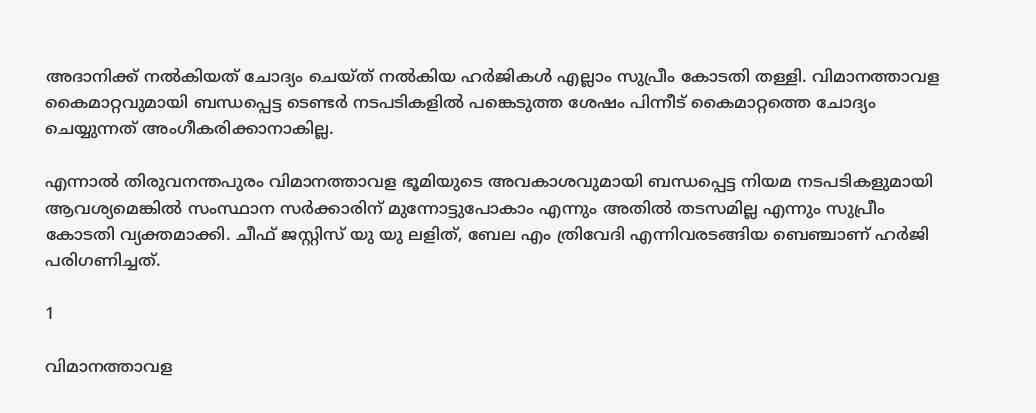അദാനിക്ക് നല്‍കിയത് ചോദ്യം ചെയ്ത് നല്‍കിയ ഹര്‍ജികള്‍ എല്ലാം സുപ്രീം കോടതി തള്ളി. വിമാനത്താവള കൈമാറ്റവുമായി ബന്ധപ്പെട്ട ടെണ്ടര്‍ നടപടികളില്‍ പങ്കെടുത്ത ശേഷം പിന്നീട് കൈമാറ്റത്തെ ചോദ്യം ചെയ്യുന്നത് അംഗീകരിക്കാനാകില്ല.

എന്നാല്‍ തിരുവനന്തപുരം വിമാനത്താവള ഭൂമിയുടെ അവകാശവുമായി ബന്ധപ്പെട്ട നിയമ നടപടികളുമായി ആവശ്യമെങ്കില്‍ സംസ്ഥാന സര്‍ക്കാരിന് മുന്നോട്ടുപോകാം എന്നും അതില്‍ തടസമില്ല എന്നും സുപ്രീം കോടതി വ്യക്തമാക്കി. ചീഫ് ജസ്റ്റിസ് യു യു ലളിത്, ബേല എം ത്രിവേദി എന്നിവരടങ്ങിയ ബെഞ്ചാണ് ഹര്‍ജി പരിഗണിച്ചത്.

1

വിമാനത്താവള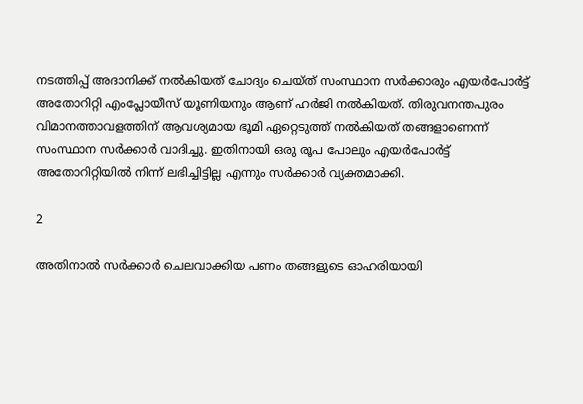നടത്തിപ്പ് അദാനിക്ക് നല്‍കിയത് ചോദ്യം ചെയ്ത് സംസ്ഥാന സര്‍ക്കാരും എയര്‍പോര്‍ട്ട് അതോറിറ്റി എംപ്ലോയീസ് യൂണിയനും ആണ് ഹര്‍ജി നല്‍കിയത്. തിരുവനന്തപുരം വിമാനത്താവളത്തിന് ആവശ്യമായ ഭൂമി ഏറ്റെടുത്ത് നല്‍കിയത് തങ്ങളാണെന്ന് സംസ്ഥാന സര്‍ക്കാര്‍ വാദിച്ചു. ഇതിനായി ഒരു രൂപ പോലും എയര്‍പോര്‍ട്ട് അതോറിറ്റിയില്‍ നിന്ന് ലഭിച്ചിട്ടില്ല എന്നും സര്‍ക്കാര്‍ വ്യക്തമാക്കി.

2

അതിനാല്‍ സര്‍ക്കാര്‍ ചെലവാക്കിയ പണം തങ്ങളുടെ ഓഹരിയായി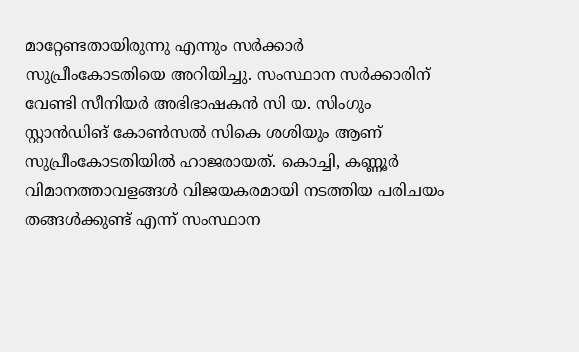മാറ്റേണ്ടതായിരുന്നു എന്നും സര്‍ക്കാര്‍ സുപ്രീംകോടതിയെ അറിയിച്ചു. സംസ്ഥാന സര്‍ക്കാരിന് വേണ്ടി സീനിയര്‍ അഭിഭാഷകന്‍ സി യ. സിംഗും സ്റ്റാന്‍ഡിങ് കോണ്‍സല്‍ സികെ ശശിയും ആണ് സുപ്രീംകോടതിയില്‍ ഹാജരായത്. കൊച്ചി, കണ്ണൂര്‍ വിമാനത്താവളങ്ങള്‍ വിജയകരമായി നടത്തിയ പരിചയം തങ്ങള്‍ക്കുണ്ട് എന്ന് സംസ്ഥാന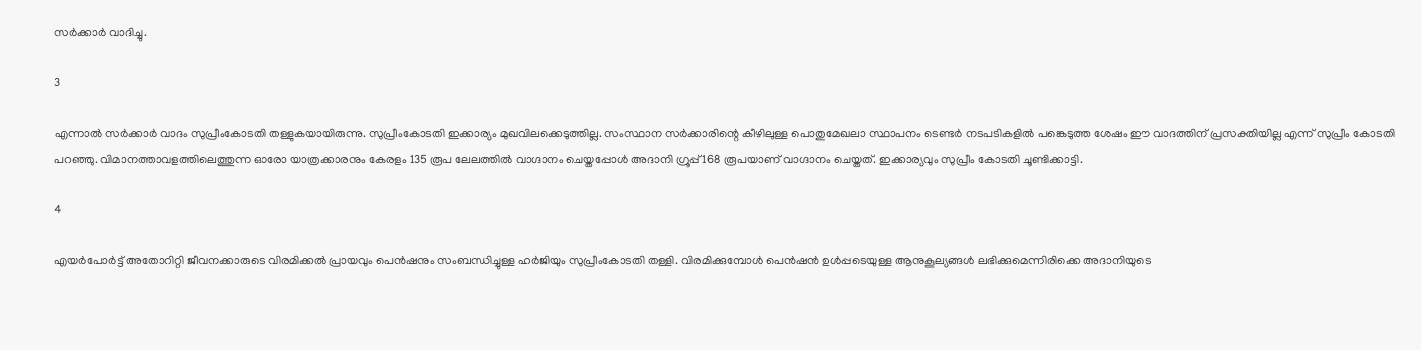സര്‍ക്കാര്‍ വാദിച്ചു.

3

എന്നാല്‍ സര്‍ക്കാര്‍ വാദം സുപ്രീംകോടതി തള്ളുകയായിരുന്നു. സുപ്രീംകോടതി ഇക്കാര്യം മുഖവിലക്കെടുത്തില്ല. സംസ്ഥാന സര്‍ക്കാരിന്റെ കീഴിലുള്ള പൊതുമേഖലാ സ്ഥാപനം ടെണ്ടര്‍ നടപടികളില്‍ പങ്കെടുത്ത ശേഷം ഈ വാദത്തിന് പ്രസക്തിയില്ല എന്ന് സുപ്രീം കോടതി പറഞ്ഞു. വിമാനത്താവളത്തിലെത്തുന്ന ഓരോ യാത്രക്കാരനും കേരളം 135 രൂപ ലേലത്തില്‍ വാഗ്ദാനം ചെയ്തപ്പോള്‍ അദാനി ഗ്രൂപ്പ് 168 രൂപയാണ് വാഗ്ദാനം ചെയ്തത്. ഇക്കാര്യവും സുപ്രീം കോടതി ചൂണ്ടിക്കാട്ടി.

4

എയര്‍പോര്‍ട്ട് അതോറിറ്റി ജീവനക്കാരുടെ വിരമിക്കല്‍ പ്രായവും പെന്‍ഷനും സംബന്ധിച്ചുള്ള ഹര്‍ജിയും സുപ്രീംകോടതി തള്ളി. വിരമിക്കുമ്പോള്‍ പെന്‍ഷന്‍ ഉള്‍പ്പടെയുള്ള ആനുകൂല്യങ്ങള്‍ ലഭിക്കുമെന്നിരിക്കെ അദാനിയുടെ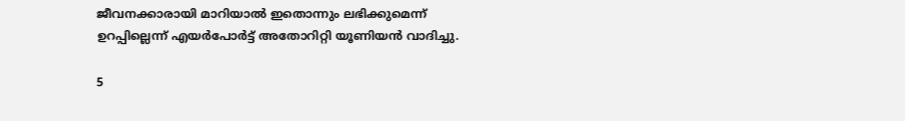ജീവനക്കാരായി മാറിയാല്‍ ഇതൊന്നും ലഭിക്കുമെന്ന് ഉറപ്പില്ലെന്ന് എയര്‍പോര്‍ട്ട് അതോറിറ്റി യൂണിയന്‍ വാദിച്ചു.

5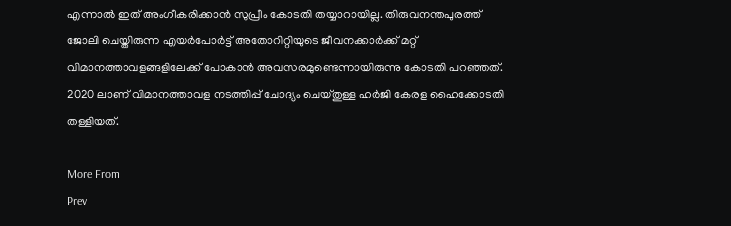എന്നാല്‍ ഇത് അംഗീകരിക്കാന്‍ സുപ്രീം കോടതി തയ്യാറായില്ല. തിരുവനന്തപുരത്ത് ജോലി ചെയ്തിരുന്ന എയര്‍പോര്‍ട്ട് അതോറിറ്റിയുടെ ജീവനക്കാര്‍ക്ക് മറ്റ് വിമാനത്താവളങ്ങളിലേക്ക് പോകാന്‍ അവസരമുണ്ടെന്നായിരുന്നു കോടതി പറഞ്ഞത്. 2020 ലാണ് വിമാനത്താവള നടത്തിപ്പ് ചോദ്യം ചെയ്തുള്ള ഹര്‍ജി കേരള ഹൈക്കോടതി തള്ളിയത്.

More From
Prev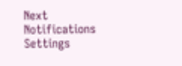Next
Notifications
Settings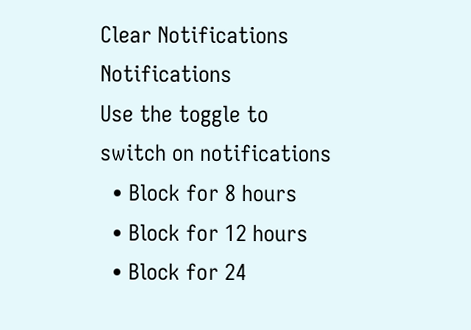Clear Notifications
Notifications
Use the toggle to switch on notifications
  • Block for 8 hours
  • Block for 12 hours
  • Block for 24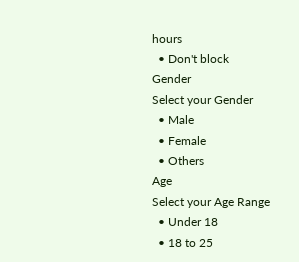hours
  • Don't block
Gender
Select your Gender
  • Male
  • Female
  • Others
Age
Select your Age Range
  • Under 18
  • 18 to 25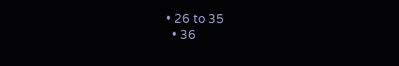• 26 to 35
  • 36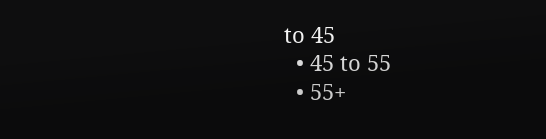to 45
  • 45 to 55
  • 55+